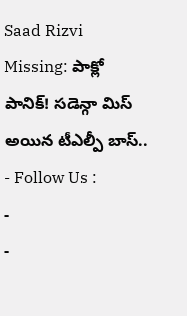Saad Rizvi Missing: పాక్లో పానిక్! సడెన్గా మిస్ అయిన టీఎల్పీ బాస్..
- Follow Us :
-
-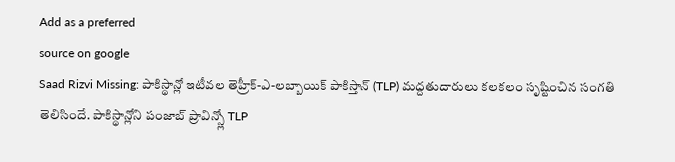Add as a preferred
source on google
Saad Rizvi Missing: పాకిస్థాన్లో ఇటీవల తెహ్రీక్-ఎ-లబ్బాయిక్ పాకిస్తాన్ (TLP) మద్దతుదారులు కలకలం సృష్టించిన సంగతి తెలిసిందే. పాకిస్థాన్లోని పంజాబ్ ప్రావిన్స్లో TLP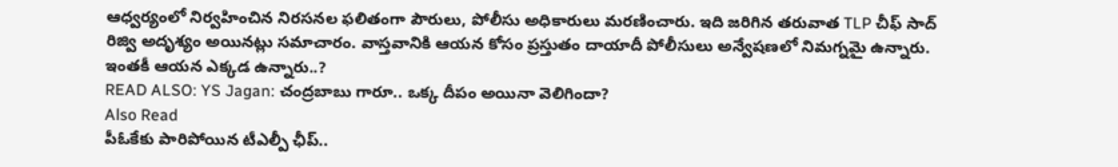ఆధ్వర్యంలో నిర్వహించిన నిరసనల ఫలితంగా పౌరులు, పోలీసు అధికారులు మరణించారు. ఇది జరిగిన తరువాత TLP చీఫ్ సాద్ రిజ్వి అదృశ్యం అయినట్లు సమాచారం. వాస్తవానికి ఆయన కోసం ప్రస్తుతం దాయాదీ పోలీసులు అన్వేషణలో నిమగ్నమై ఉన్నారు. ఇంతకీ ఆయన ఎక్కడ ఉన్నారు..?
READ ALSO: YS Jagan: చంద్రబాబు గారూ.. ఒక్క దీపం అయినా వెలిగిందా?
Also Read
పీఓకేకు పారిపోయిన టీఎల్పీ ఛీప్..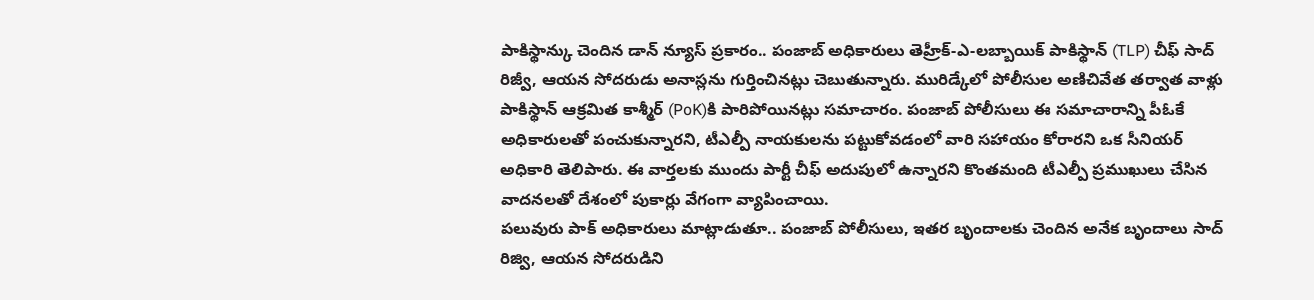పాకిస్థాన్కు చెందిన డాన్ న్యూస్ ప్రకారం.. పంజాబ్ అధికారులు తెహ్రీక్-ఎ-లబ్బాయిక్ పాకిస్థాన్ (TLP) చీఫ్ సాద్ రిజ్వీ, ఆయన సోదరుడు అనాస్లను గుర్తించినట్లు చెబుతున్నారు. మురిడ్కేలో పోలీసుల అణిచివేత తర్వాత వాళ్లు పాకిస్థాన్ ఆక్రమిత కాశ్మీర్ (PoK)కి పారిపోయినట్లు సమాచారం. పంజాబ్ పోలీసులు ఈ సమాచారాన్ని పీఓకే అధికారులతో పంచుకున్నారని, టీఎల్పీ నాయకులను పట్టుకోవడంలో వారి సహాయం కోరారని ఒక సీనియర్ అధికారి తెలిపారు. ఈ వార్తలకు ముందు పార్టీ చీఫ్ అదుపులో ఉన్నారని కొంతమంది టీఎల్పీ ప్రముఖులు చేసిన వాదనలతో దేశంలో పుకార్లు వేగంగా వ్యాపించాయి.
పలువురు పాక్ అధికారులు మాట్లాడుతూ.. పంజాబ్ పోలీసులు, ఇతర బృందాలకు చెందిన అనేక బృందాలు సాద్ రిజ్వి, ఆయన సోదరుడిని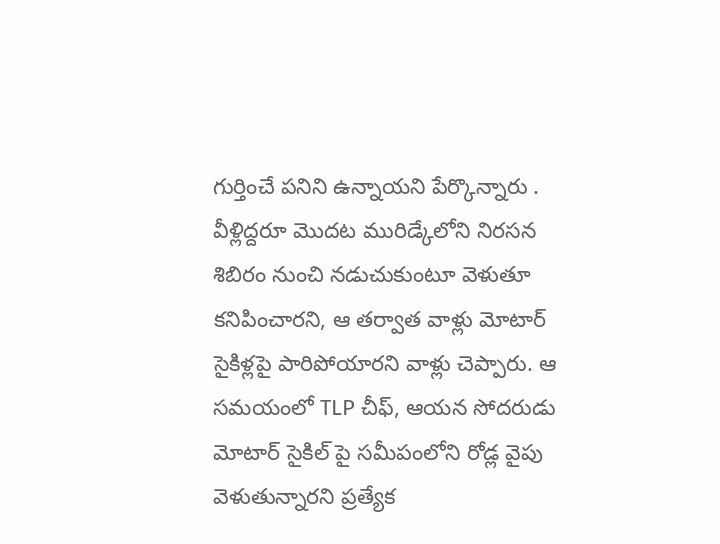గుర్తించే పనిని ఉన్నాయని పేర్కొన్నారు . వీళ్లిద్దరూ మొదట మురిడ్కేలోని నిరసన శిబిరం నుంచి నడుచుకుంటూ వెళుతూ కనిపించారని, ఆ తర్వాత వాళ్లు మోటార్ సైకిళ్లపై పారిపోయారని వాళ్లు చెప్పారు. ఆ సమయంలో TLP చీఫ్, ఆయన సోదరుడు మోటార్ సైకిల్ పై సమీపంలోని రోడ్ల వైపు వెళుతున్నారని ప్రత్యేక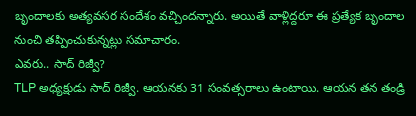బృందాలకు అత్యవసర సందేశం వచ్చిందన్నారు. అయితే వాళ్లిద్దరూ ఈ ప్రత్యేక బృందాల నుంచి తప్పించుకున్నట్లు సమాచారం.
ఎవరు.. సాద్ రిజ్వీ?
TLP అధ్యక్షుడు సాద్ రిజ్వీ. ఆయనకు 31 సంవత్సరాలు ఉంటాయి. ఆయన తన తండ్రి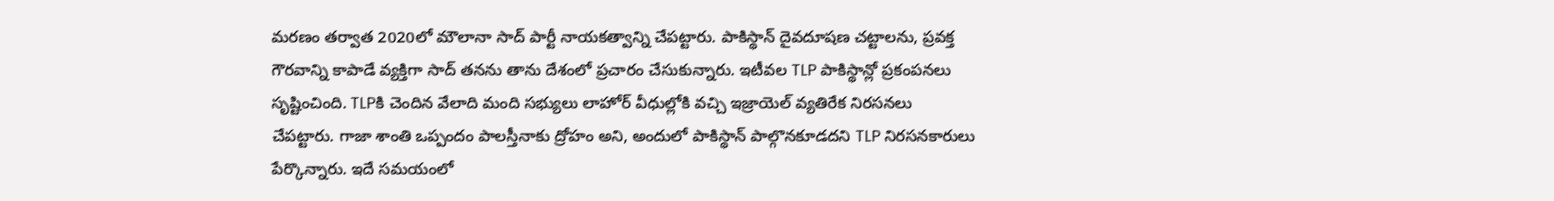మరణం తర్వాత 2020లో మౌలానా సాద్ పార్టీ నాయకత్వాన్ని చేపట్టారు. పాకిస్థాన్ దైవదూషణ చట్టాలను, ప్రవక్త గౌరవాన్ని కాపాడే వ్యక్తిగా సాద్ తనను తాను దేశంలో ప్రచారం చేసుకున్నారు. ఇటీవల TLP పాకిస్థాన్లో ప్రకంపనలు సృష్టించింది. TLPకి చెందిన వేలాది మంది సభ్యులు లాహోర్ వీధుల్లోకి వచ్చి ఇజ్రాయెల్ వ్యతిరేక నిరసనలు చేపట్టారు. గాజా శాంతి ఒప్పందం పాలస్తీనాకు ద్రోహం అని, అందులో పాకిస్థాన్ పాల్గొనకూడదని TLP నిరసనకారులు పేర్కొన్నారు. ఇదే సమయంలో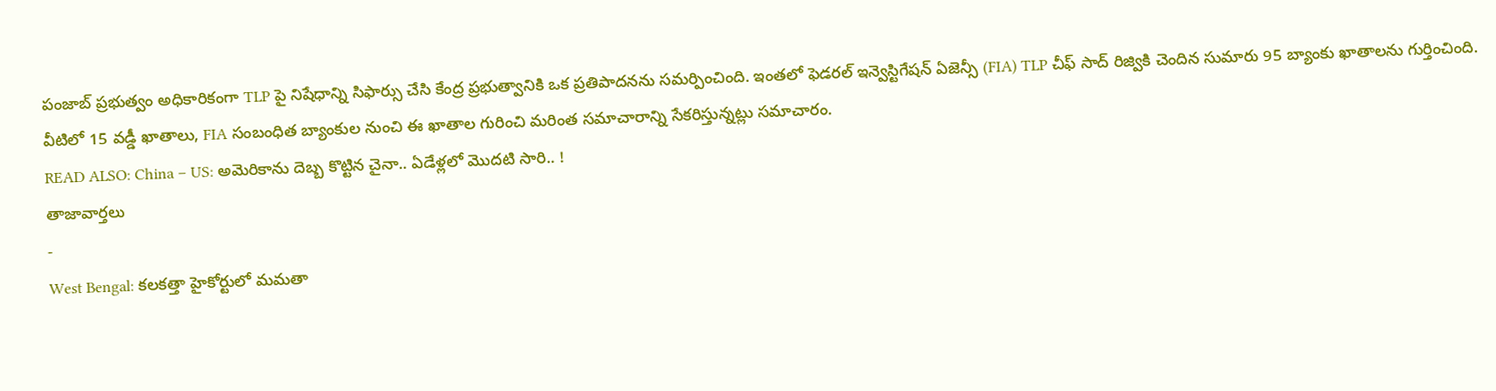పంజాబ్ ప్రభుత్వం అధికారికంగా TLP పై నిషేధాన్ని సిఫార్సు చేసి కేంద్ర ప్రభుత్వానికి ఒక ప్రతిపాదనను సమర్పించింది. ఇంతలో ఫెడరల్ ఇన్వెస్టిగేషన్ ఏజెన్సీ (FIA) TLP చీఫ్ సాద్ రిజ్వికి చెందిన సుమారు 95 బ్యాంకు ఖాతాలను గుర్తించింది. వీటిలో 15 వడ్డీ ఖాతాలు, FIA సంబంధిత బ్యాంకుల నుంచి ఈ ఖాతాల గురించి మరింత సమాచారాన్ని సేకరిస్తున్నట్లు సమాచారం.
READ ALSO: China – US: అమెరికాను దెబ్బ కొట్టిన చైనా.. ఏడేళ్లలో మొదటి సారి.. !
తాజావార్తలు
-
West Bengal: కలకత్తా హైకోర్టులో మమతా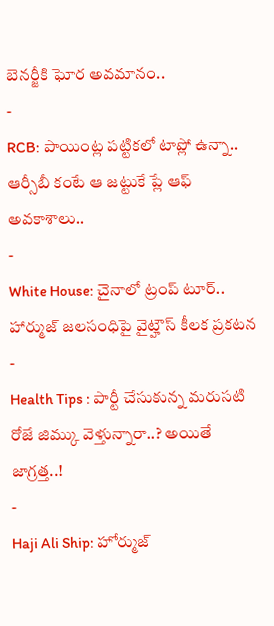బెనర్జీకి ఘోర అవమానం..
-
RCB: పాయింట్ల పట్టికలో టాప్లో ఉన్నా.. ఆర్సీబీ కంటే ఆ జట్టుకే ప్లే ఆఫ్ అవకాశాలు..
-
White House: చైనాలో ట్రంప్ టూర్.. హార్ముజ్ జలసంధిపై వైట్హౌస్ కీలక ప్రకటన
-
Health Tips : పార్టీ చేసుకున్న మరుసటి రోజే జిమ్కు వెళ్తున్నారా..? అయితే జాగ్రత్త..!
-
Haji Ali Ship: హోర్ముజ్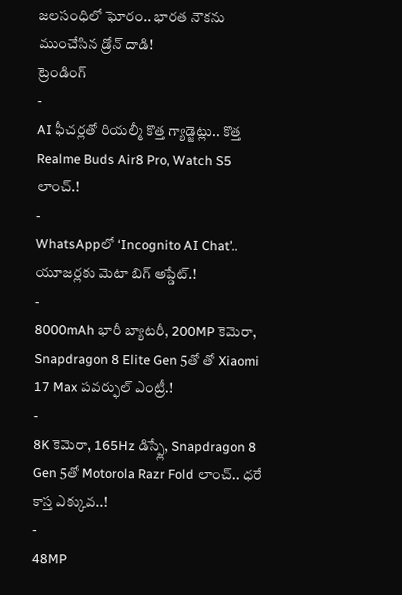జలసంధిలో ఘోరం.. భారత నౌకను ముంచేసిన డ్రోన్ దాడి!
ట్రెండింగ్
-
AI ఫీచర్లతో రియల్మీ కొత్త గ్యాడ్జెట్లు.. కొత్త Realme Buds Air8 Pro, Watch S5 లాంచ్.!
-
WhatsAppలో ‘Incognito AI Chat’.. యూజర్లకు మెటా బిగ్ అప్డేట్.!
-
8000mAh భారీ బ్యాటరీ, 200MP కెమెరా, Snapdragon 8 Elite Gen 5తో తో Xiaomi 17 Max పవర్ఫుల్ ఎంట్రీ.!
-
8K కెమెరా, 165Hz డిస్ప్లే, Snapdragon 8 Gen 5తో Motorola Razr Fold లాంచ్.. ధరే కాస్త ఎక్కువ..!
-
48MP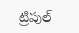ట్రిపుల్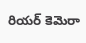రియర్ కెమెరా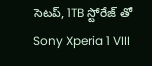సెటప్, 1TB స్టోరేజ్ తో Sony Xperia 1 VIII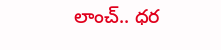లాంచ్.. ధర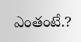ఎంతంటే.?